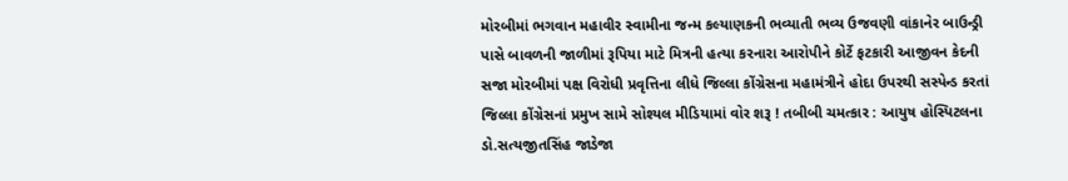મોરબીમાં ભગવાન મહાવીર સ્વામીના જન્મ કલ્યાણકની ભવ્યાતી ભવ્ય ઉજવણી વાંકાનેર બાઉન્ડ્રી પાસે બાવળની જાળીમાં રૂપિયા માટે મિત્રની હત્યા કરનારા આરોપીને કોર્ટે ફટકારી આજીવન કેદની સજા મોરબીમાં પક્ષ વિરોધી પ્રવૃત્તિના લીધે જિલ્લા કોંગ્રેસના મહામંત્રીને હોદા ઉપરથી સસ્પેન્ડ કરતાં જિલ્લા કોંગ્રેસનાં પ્રમુખ સામે સોશ્યલ મીડિયામાં વોર શરૂ ! તબીબી ચમત્કાર : આયુષ હોસ્પિટલના ડો.સત્યજીતસિંહ જાડેજા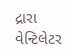દ્રારા વેન્ટિલેટર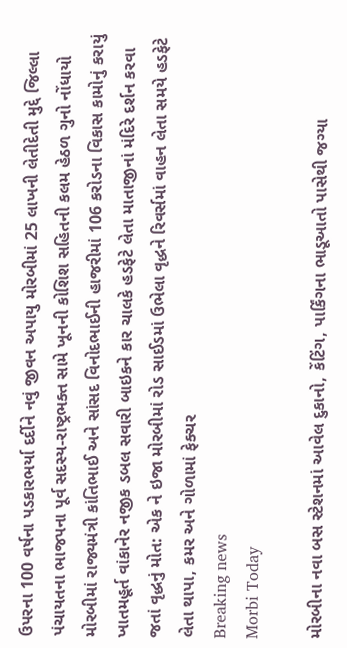ઉપરના 100 વર્ષના પડકારભર્યા દર્દીને નવું જીવન અપાયુ મોરબીમાં 25 લાખની લેતીદેતી મુદ્દે જિલ્લા પંચાયતના ભાજપના પૂર્વ સદસ્ય-રાષ્ટ્રભક્ત સામે ખૂનની કોશિશ સહિતની કલમ હેઠળ ગુનો નોંધાયો મોરબીમાં રાજ્યમંત્રી કાંતિભાઈ અને સાંસદ વિનોદભાઈની હાજરીમાં 106 કરોડના વિકાસ કામોનું કરાયું ખાતમહૂર્ત વાંકાનેર નજીક ડબલ સવારી બાઇકને કાર ચાલકે હડફેટે લેતા માતાજીનાં મંદિરે દર્શન કરવા જતાં વૃદ્ધનું મોત: એક ને ઇજા મોરબીમાં રોડ સાઈડમાં ઉભેલા વૃદ્ધને રિવર્સમાં વાહન લેતા સમયે હડફેટે લેતા થાપા, કમર અને ગોળામાં ફેક્ચર
Breaking news
Morbi Today

મોરબીના નવા બસ સ્ટેશનમાં આવેલ દુકાનો, કેંટિંગ, પાર્કિંગના ભાડૂઆતો પાસેથી જગ્યા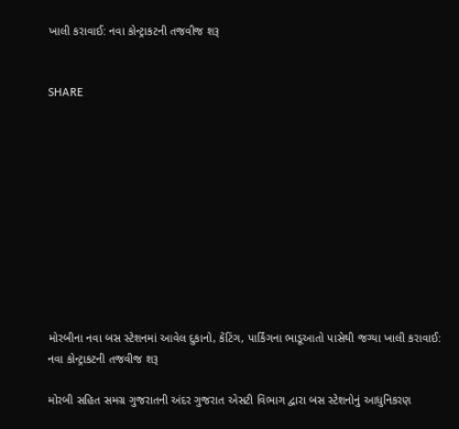ખાલી કરાવાઈ: નવા કોન્ટ્રાકટની તજવીજ શરૂ


SHARE











મોરબીના નવા બસ સ્ટેશનમાં આવેલ દુકાનો, કેંટિંગ, પાર્કિંગના ભાડૂઆતો પાસેથી જગ્યા ખાલી કરાવાઈ: નવા કોન્ટ્રાકટની તજવીજ શરૂ

મોરબી સહિત સમગ્ર ગુજરાતની અંદર ગુજરાત એસટી વિભાગ દ્વારા બસ સ્ટેશનોનું આધુનિકરણ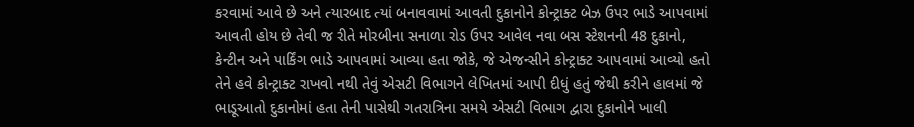કરવામાં આવે છે અને ત્યારબાદ ત્યાં બનાવવામાં આવતી દુકાનોને કોન્ટ્રાક્ટ બેઝ ઉપર ભાડે આપવામાં આવતી હોય છે તેવી જ રીતે મોરબીના સનાળા રોડ ઉપર આવેલ નવા બસ સ્ટેશનની 48 દુકાનો, કેન્ટીન અને પાર્કિંગ ભાડે આપવામાં આવ્યા હતા જોકે, જે એજન્સીને કોન્ટ્રાક્ટ આપવામાં આવ્યો હતો તેને હવે કોન્ટ્રાક્ટ રાખવો નથી તેવું એસટી વિભાગને લેખિતમાં આપી દીધું હતું જેથી કરીને હાલમાં જે ભાડૂઆતો દુકાનોમાં હતા તેની પાસેથી ગતરાત્રિના સમયે એસટી વિભાગ દ્વારા દુકાનોને ખાલી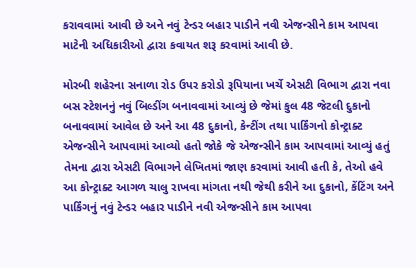કરાવવામાં આવી છે અને નવું ટેન્ડર બહાર પાડીને નવી એજન્સીને કામ આપવા માટેની અધિકારીઓ દ્વારા કવાયત શરૂ કરવામાં આવી છે.

મોરબી શહેરના સનાળા રોડ ઉપર કરોડો રૂપિયાના ખર્ચે એસટી વિભાગ દ્વારા નવા બસ સ્ટેશનનું નવું બિલ્ડીંગ બનાવવામાં આવ્યું છે જેમાં કુલ 48 જેટલી દુકાનો બનાવવામાં આવેલ છે અને આ 48 દુકાનો, કેન્ટીંગ તથા પાર્કિંગનો કોન્ટ્રાક્ટ એજન્સીને આપવામાં આવ્યો હતો જોકે જે એજન્સીને કામ આપવામાં આવ્યું હતું તેમના દ્વારા એસટી વિભાગને લેખિતમાં જાણ કરવામાં આવી હતી કે, તેઓ હવે આ કોન્ટ્રાક્ટ આગળ ચાલુ રાખવા માંગતા નથી જેથી કરીને આ દુકાનો, કેંટિંગ અને પાર્કિંગનું નવું ટેન્ડર બહાર પાડીને નવી એજન્સીને કામ આપવા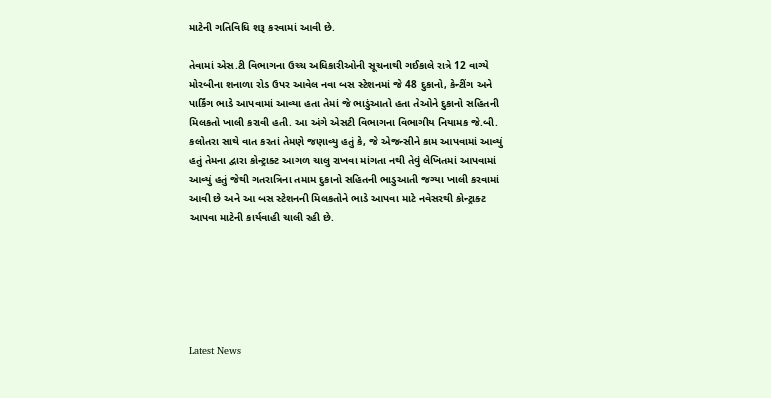માટેની ગતિવિધિ શરૂ કરવામાં આવી છે.

તેવામાં એસ.ટી વિભાગના ઉચ્ચ અધિકારીઓની સૂચનાથી ગઈકાલે રાત્રે 12 વાગ્યે મોરબીના શનાળા રોડ ઉપર આવેલ નવા બસ સ્ટેશનમાં જે 48 દુકાનો, કેન્ટીંગ અને પાર્કિંગ ભાડે આપવામાં આવ્યા હતા તેમાં જે ભાડુંઆતો હતા તેઓને દુકાનો સહિતની મિલકતો ખાલી કરાવી હતી. આ અંગે એસટી વિભાગના વિભાગીય નિયામક જે.બી. કલોતરા સાથે વાત કરતાં તેમણે જણાવ્યુ હતું કે, જે એજન્સીને કામ આપવામાં આવ્યું હતું તેમના દ્વારા કોન્ટ્રાક્ટ આગળ ચાલુ રાખવા માંગતા નથી તેવું લેખિતમાં આપવામાં આવ્યું હતું જેથી ગતરાત્રિના તમામ દુકાનો સહિતની ભાડુઆતી જગ્યા ખાલી કરવામાં આવી છે અને આ બસ સ્ટેશનની મિલકતોને ભાડે આપવા માટે નવેસરથી કોન્ટ્રાક્ટ આપવા માટેની કાર્યવાહી ચાલી રહી છે.






Latest News